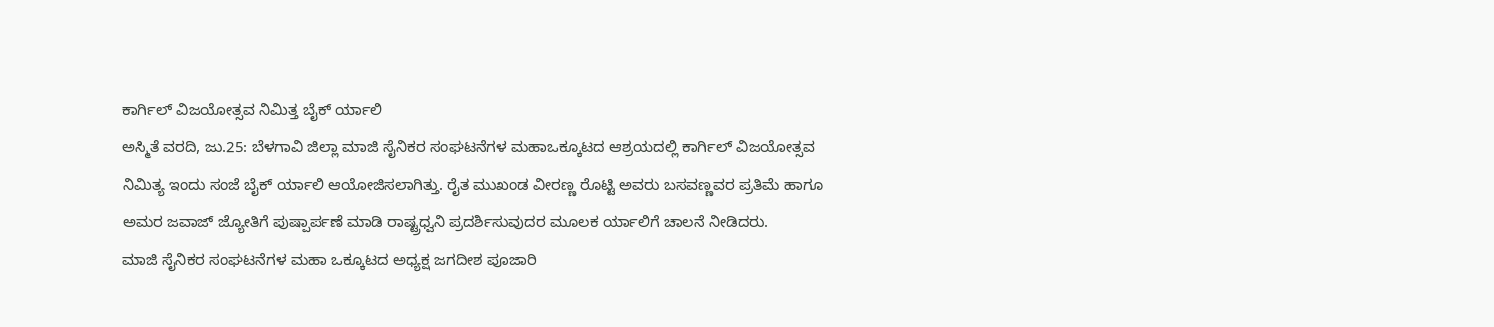ಕಾರ್ಗಿಲ್ ವಿಜಯೋತ್ಸವ ನಿಮಿತ್ತ ಬೈಕ್ ರ್ಯಾಲಿ
ಅಸ್ಮಿತೆ ವರದಿ, ಜು.25: ಬೆಳಗಾವಿ ಜಿಲ್ಲಾ ಮಾಜಿ ಸೈನಿಕರ ಸಂಘಟನೆಗಳ ಮಹಾಒಕ್ಕೂಟದ ಆಶ್ರಯದಲ್ಲಿ ಕಾರ್ಗಿಲ್ ವಿಜಯೋತ್ಸವ ನಿಮಿತ್ಯ ಇಂದು ಸಂಜೆ ಬೈಕ್ ರ್ಯಾಲಿ ಆಯೋಜಿಸಲಾಗಿತ್ತು. ರೈತ ಮುಖಂಡ ವೀರಣ್ಣ ರೊಟ್ಟಿ ಅವರು ಬಸವಣ್ಣವರ ಪ್ರತಿಮೆ ಹಾಗೂ ಅಮರ ಜವಾಜ್ ಜ್ಯೋತಿಗೆ ಪುಷ್ಪಾರ್ಪಣೆ ಮಾಡಿ ರಾಷ್ಟ್ರಧ್ವನಿ ಪ್ರದರ್ಶಿಸುವುದರ ಮೂಲಕ ರ್ಯಾಲಿಗೆ ಚಾಲನೆ ನೀಡಿದರು.
ಮಾಜಿ ಸೈನಿಕರ ಸಂಘಟನೆಗಳ ಮಹಾ ಒಕ್ಕೂಟದ ಅಧ್ಯಕ್ಷ ಜಗದೀಶ ಪೂಜಾರಿ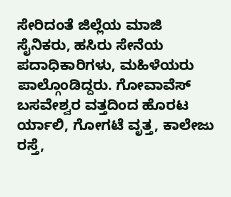ಸೇರಿದಂತೆ ಜಿಲ್ಲೆಯ ಮಾಜಿ ಸೈನಿಕರು, ಹಸಿರು ಸೇನೆಯ ಪದಾಧಿಕಾರಿಗಳು, ಮಹಿಳೆಯರು ಪಾಲ್ಗೊಂಡಿದ್ದರು. ಗೋವಾವೆಸ್ ಬಸವೇಶ್ವರ ವತ್ತದಿಂದ ಹೊರಟ ರ್ಯಾಲಿ, ಗೋಗಟೆ ವೃತ್ತ, ಕಾಲೇಜು ರಸ್ತೆ,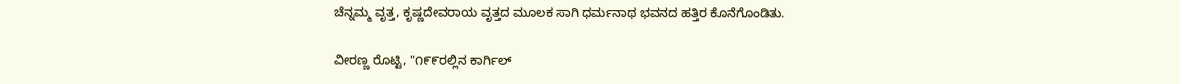ಚೆನ್ನಮ್ಮ ವೃತ್ತ, ಕೃಷ್ಣದೇವರಾಯ ವೃತ್ತದ ಮೂಲಕ ಸಾಗಿ ಧರ್ಮನಾಥ ಭವನದ ಹತ್ತಿರ ಕೊನೆಗೊಂಡಿತು.

ವೀರಣ್ಣ ರೊಟ್ಟಿ, "೧೯೯ರಲ್ಲಿನ ಕಾರ್ಗಿಲ್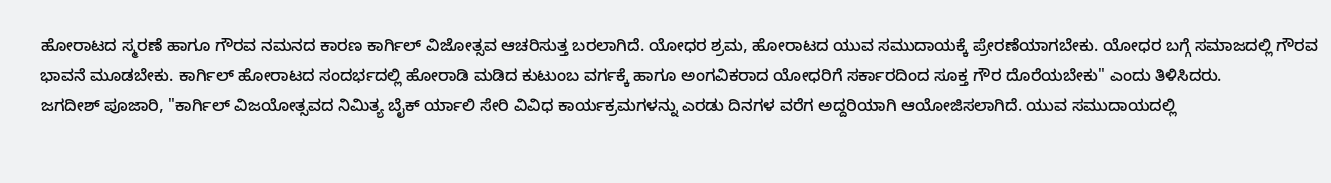ಹೋರಾಟದ ಸ್ಮರಣೆ ಹಾಗೂ ಗೌರವ ನಮನದ ಕಾರಣ ಕಾರ್ಗಿಲ್ ವಿಜೋತ್ಸವ ಆಚರಿಸುತ್ತ ಬರಲಾಗಿದೆ. ಯೋಧರ ಶ್ರಮ, ಹೋರಾಟದ ಯುವ ಸಮುದಾಯಕ್ಕೆ ಪ್ರೇರಣೆಯಾಗಬೇಕು. ಯೋಧರ ಬಗ್ಗೆ ಸಮಾಜದಲ್ಲಿ ಗೌರವ ಭಾವನೆ ಮೂಡಬೇಕು. ಕಾರ್ಗಿಲ್ ಹೋರಾಟದ ಸಂದರ್ಭದಲ್ಲಿ ಹೋರಾಡಿ ಮಡಿದ ಕುಟುಂಬ ವರ್ಗಕ್ಕೆ ಹಾಗೂ ಅಂಗವಿಕರಾದ ಯೋಧರಿಗೆ ಸರ್ಕಾರದಿಂದ ಸೂಕ್ತ ಗೌರ ದೊರೆಯಬೇಕು" ಎಂದು ತಿಳಿಸಿದರು.
ಜಗದೀಶ್ ಪೂಜಾರಿ, "ಕಾರ್ಗಿಲ್ ವಿಜಯೋತ್ಸವದ ನಿಮಿತ್ಯ ಬೈಕ್ ರ್ಯಾಲಿ ಸೇರಿ ವಿವಿಧ ಕಾರ್ಯಕ್ರಮಗಳನ್ನು ಎರಡು ದಿನಗಳ ವರೆಗ ಅದ್ದರಿಯಾಗಿ ಆಯೋಜಿಸಲಾಗಿದೆ. ಯುವ ಸಮುದಾಯದಲ್ಲಿ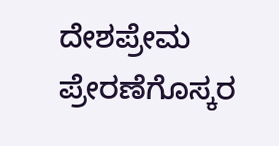ದೇಶಪ್ರೇಮ ಪ್ರೇರಣೆಗೊಸ್ಕರ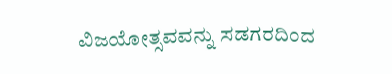ವಿಜಯೋತ್ಸವವನ್ನು ಸಡಗರದಿಂದ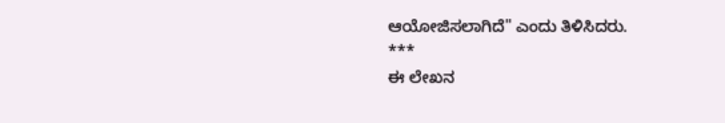ಆಯೋಜಿಸಲಾಗಿದೆ" ಎಂದು ತಿಳಿಸಿದರು.
***
ಈ ಲೇಖನ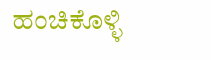ಹಂಚಿಕೊಳ್ಳಿ